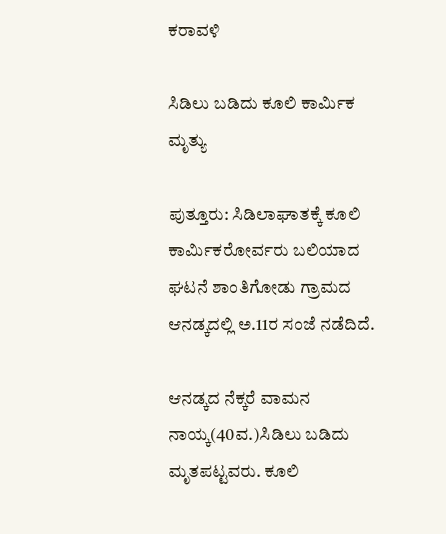ಕರಾವಳಿ

ಸಿಡಿಲು ಬಡಿದು ಕೂಲಿ ಕಾರ್ಮಿಕ ಮೃತ್ಯು

ಪುತ್ತೂರು: ಸಿಡಿಲಾಘಾತಕ್ಕೆ ಕೂಲಿ ಕಾರ್ಮಿಕರೋರ್ವರು ಬಲಿಯಾದ ಘಟನೆ ಶಾಂತಿಗೋಡು ಗ್ರಾಮದ ಆನಡ್ಕದಲ್ಲಿ ಅ.11ರ ಸಂಜೆ ನಡೆದಿದೆ.

ಆನಡ್ಕದ ನೆಕ್ಕರೆ ವಾಮನ ನಾಯ್ಕ(40ವ.)ಸಿಡಿಲು ಬಡಿದು ಮೃತಪಟ್ಟವರು. ಕೂಲಿ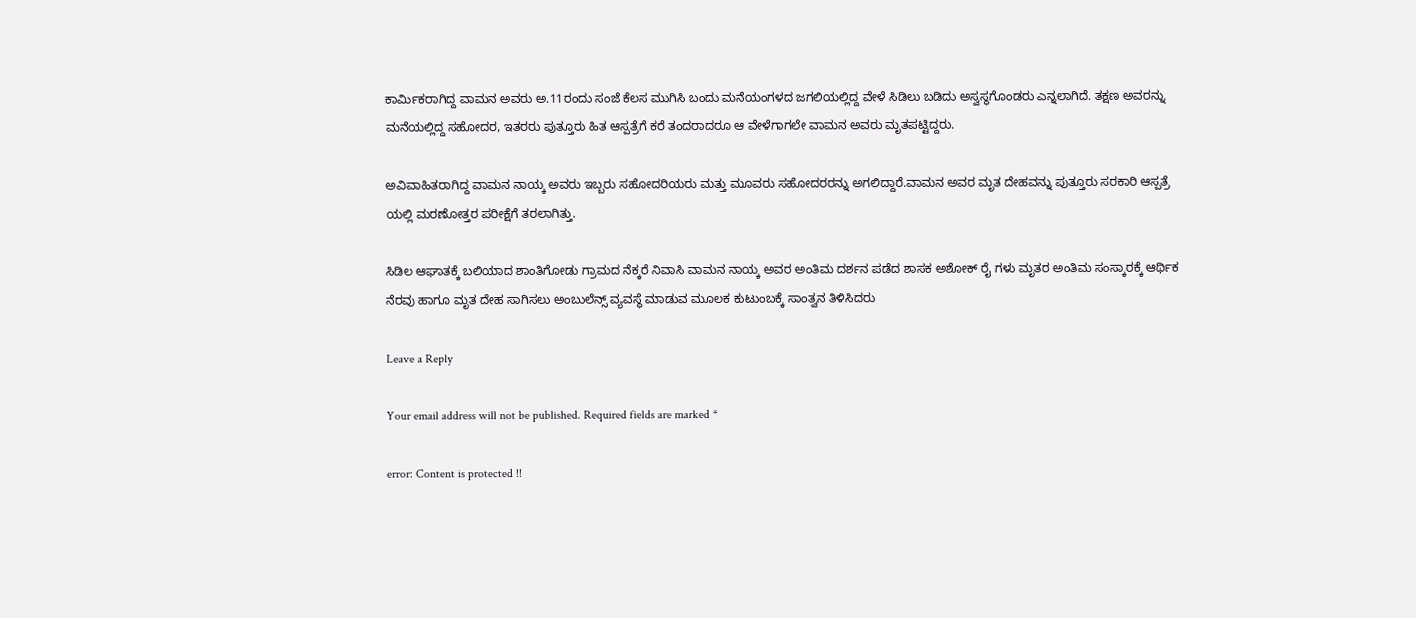ಕಾರ್ಮಿಕರಾಗಿದ್ದ ವಾಮನ ಅವರು ಅ.11ರಂದು ಸಂಜೆ ಕೆಲಸ ಮುಗಿಸಿ ಬಂದು ಮನೆಯಂಗಳದ ಜಗಲಿಯಲ್ಲಿದ್ದ ವೇಳೆ ಸಿಡಿಲು ಬಡಿದು ಅಸ್ವಸ್ಥಗೊಂಡರು ಎನ್ನಲಾಗಿದೆ. ತಕ್ಷಣ ಅವರನ್ನು ಮನೆಯಲ್ಲಿದ್ದ ಸಹೋದರ, ಇತರರು ಪುತ್ತೂರು ಹಿತ ಆಸ್ಪತ್ರೆಗೆ ಕರೆ ತಂದರಾದರೂ ಆ ವೇಳೆಗಾಗಲೇ ವಾಮನ ಅವರು ಮೃತಪಟ್ಟಿದ್ದರು.

ಅವಿವಾಹಿತರಾಗಿದ್ದ ವಾಮನ ನಾಯ್ಕ ಅವರು ಇಬ್ಬರು ಸಹೋದರಿಯರು ಮತ್ತು ಮೂವರು ಸಹೋದರರನ್ನು ಅಗಲಿದ್ದಾರೆ.ವಾಮನ ಅವರ ಮೃತ ದೇಹವನ್ನು ಪುತ್ತೂರು ಸರಕಾರಿ ಆಸ್ಪತ್ರೆ ಯಲ್ಲಿ ಮರಣೋತ್ತರ ಪರೀಕ್ಷೆಗೆ ತರಲಾಗಿತ್ತು.

ಸಿಡಿಲ ಆಘಾತಕ್ಕೆ ಬಲಿಯಾದ ಶಾಂತಿಗೋಡು ಗ್ರಾಮದ ನೆಕ್ಕರೆ ನಿವಾಸಿ ವಾಮನ ನಾಯ್ಕ ಅವರ ಅಂತಿಮ ದರ್ಶನ ಪಡೆದ ಶಾಸಕ ಅಶೋಕ್ ರೈ ಗಳು ಮೃತರ ಅಂತಿಮ ಸಂಸ್ಕಾರಕ್ಕೆ ಆರ್ಥಿಕ ನೆರವು ಹಾಗೂ ಮೃತ ದೇಹ ಸಾಗಿಸಲು ಅಂಬುಲೆನ್ಸ್ ವ್ಯವಸ್ಥೆ ಮಾಡುವ ಮೂಲಕ ಕುಟುಂಬಕ್ಕೆ ಸಾಂತ್ವನ ತಿಳಿಸಿದರು

Leave a Reply

Your email address will not be published. Required fields are marked *

error: Content is protected !!